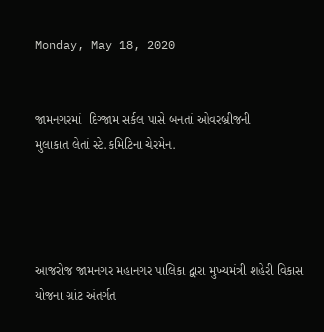Monday, May 18, 2020


જામનગરમાં  દિગ્જામ સર્કલ પાસે બનતાં ઓવરબ્રીજની
મુલાકાત લેતાં સ્ટે.કમિટિના ચેરમેન.




આજરોજ જામનગર મહાનગર પાલિકા દ્વારા મુખ્યમંત્રી શહેરી વિકાસ યોજના ગ્રાંટ અંતર્ગત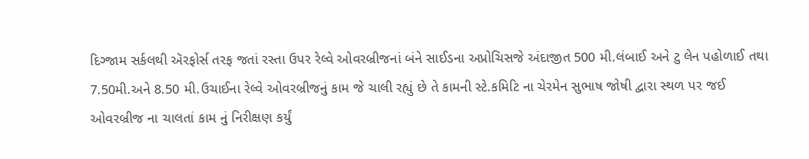દિગ્જામ સર્કલથી ઍરફોર્સ તરફ જતાં રસ્તા ઉપર રેલ્વે ઓવરબ્રીજનાં બંને સાઈડના અપ્રોચિસજે અંદાજીત 500 મી.લંબાઈ અને ટુ લેન પહોળાઈ તથા 7.50મી.અને 8.50 મી.ઉચાઈના રેલ્વે ઓવરબ્રીજનું કામ જે ચાલી રહ્યું છે તે કામની સ્ટે.કમિટિ ના ચેરમેન સુભાષ જોષી દ્વારા સ્થળ પર જઈ ઓવરબ્રીજ ના ચાલતાં કામ નું નિરીક્ષણ કર્યું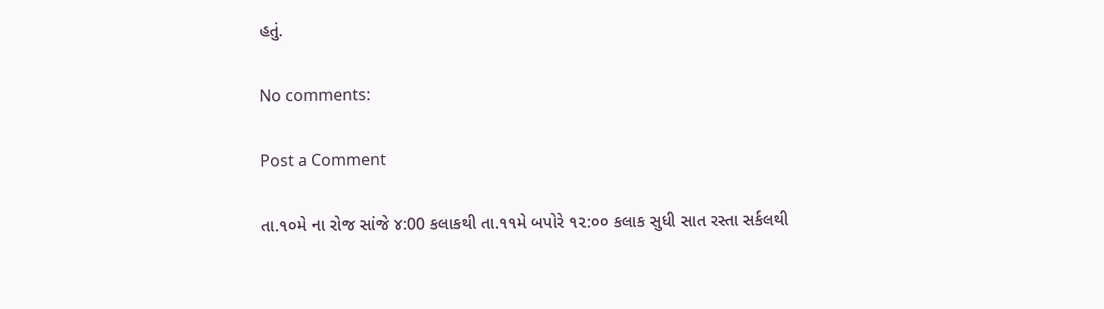હતું.

No comments:

Post a Comment

તા.૧૦મે ના રોજ સાંજે ૪:00 કલાકથી તા.૧૧મે બપોરે ૧૨:૦૦ કલાક સુધી સાત રસ્તા સર્કલથી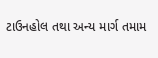ટાઉનહોલ તથા અન્ય માર્ગ તમામ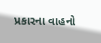પ્રકારના વાહનો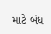માટે બંધ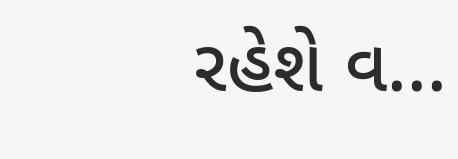રહેશે વ...